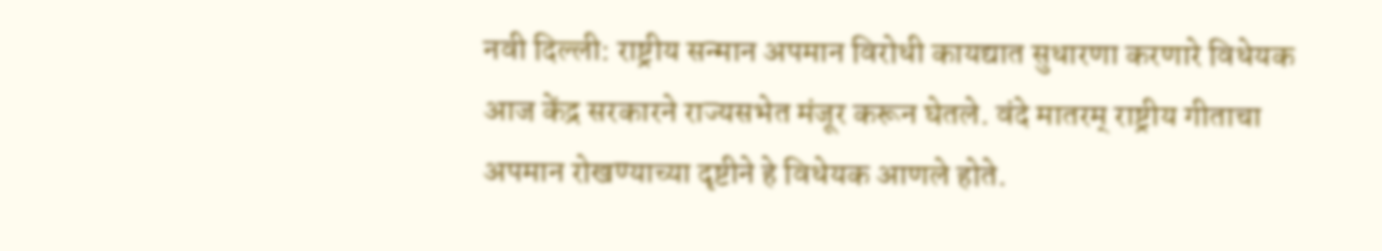नवी दिल्ली: राष्ट्रीय सन्मान अपमान विरोधी कायद्यात सुधारणा करणारे विधेयक आज केंद्र सरकारने राज्यसभेत मंजूर करून घेतले. वंदे मातरम् राष्ट्रीय गीताचा अपमान रोखण्याच्या दृष्टीने हे विधेयक आणले होते.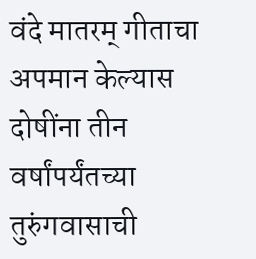वंदे मातरम् गीताचा अपमान केल्यास दोषींना तीन वर्षांपर्यंतच्या तुरुंगवासाची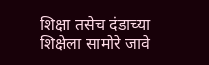शिक्षा तसेच दंडाच्या शिक्षेला सामोरे जावे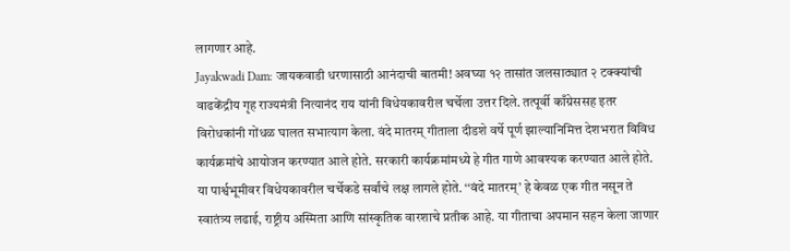लागणार आहे.
Jayakwadi Dam: जायकवाडी धरणासाठी आनंदाची बातमी! अवघ्या १२ तासांत जलसाठ्यात २ टक्क्यांची वाढकेंद्रीय गृह राज्यमंत्री नित्यानंद राय यांनी विधेयकावरील चर्चेला उत्तर दिले. तत्पूर्वी काँग्रेससह इतर विरोधकांनी गोंधळ घालत सभात्याग केला. वंदे मातरम् गीताला दीडशे वर्षे पूर्ण झाल्यानिमित्त देशभरात विविध कार्यक्रमांचे आयोजन करण्यात आले होते. सरकारी कार्यक्रमांमध्ये हे गीत गाणे आवश्यक करण्यात आले होते.
या पार्श्वभूमीवर विधेयकावरील चर्चेकडे सर्वांचे लक्ष लागले होते. ‘‘वंदे मातरम्’ हे केवळ एक गीत नसून ते स्वातंत्र्य लढाई, राष्ट्रीय अस्मिता आणि सांस्कृतिक वारशाचे प्रतीक आहे. या गीताचा अपमान सहन केला जाणार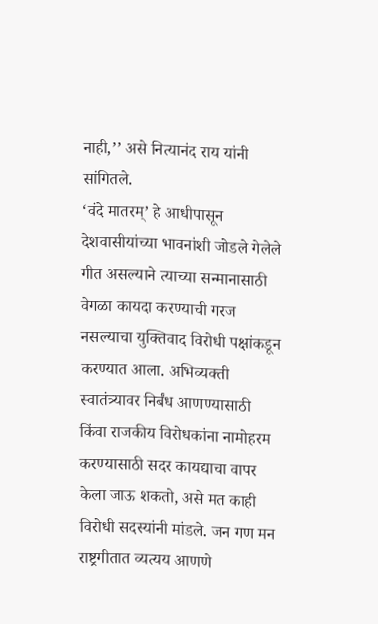नाही,’’ असे नित्यानंद राय यांनी सांगितले.
‘वंदे मातरम्’ हे आधीपासून देशवासीयांच्या भावनांशी जोडले गेलेले गीत असल्याने त्याच्या सन्मानासाठी वेगळा कायदा करण्याची गरज नसल्याचा युक्तिवाद विरोधी पक्षांकडून करण्यात आला. अभिव्यक्ती स्वातंत्र्यावर निर्बंध आणण्यासाठी किंवा राजकीय विरोधकांना नामोहरम करण्यासाठी सदर कायद्याचा वापर केला जाऊ शकतो, असे मत काही विरोधी सदस्यांनी मांडले. जन गण मन राष्ट्रगीतात व्यत्यय आणणे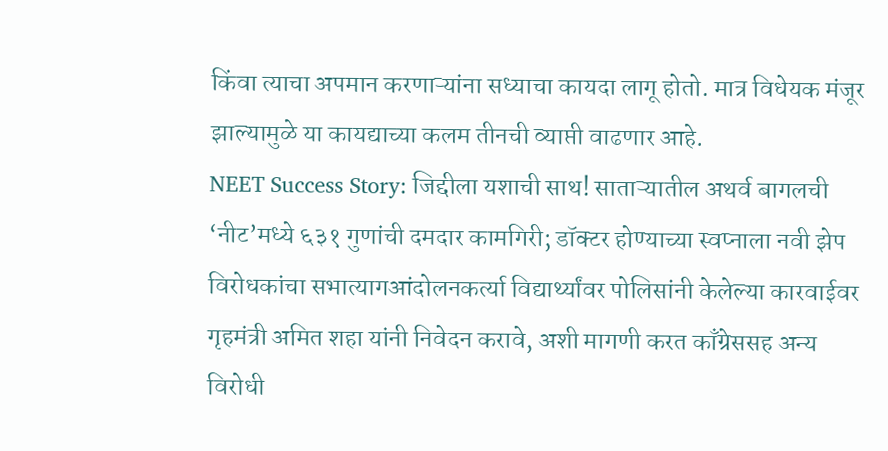किंवा त्याचा अपमान करणाऱ्यांना सध्याचा कायदा लागू होतो. मात्र विधेयक मंजूर झाल्यामुळे या कायद्याच्या कलम तीनची व्याप्ती वाढणार आहे.
NEET Success Story: जिद्दीला यशाची साथ! साताऱ्यातील अथर्व बागलची ‘नीट’मध्ये ६३१ गुणांची दमदार कामगिरी; डॉक्टर होण्याच्या स्वप्नाला नवी झेप विरोधकांचा सभात्यागआंदोलनकर्त्या विद्यार्थ्यांवर पोलिसांनी केलेल्या कारवाईवर गृहमंत्री अमित शहा यांनी निवेदन करावे, अशी मागणी करत काँग्रेससह अन्य विरोधी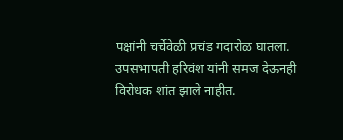पक्षांनी चर्चेवेळी प्रचंड गदारोळ घातला. उपसभापती हरिवंश यांनी समज देऊनही विरोधक शांत झाले नाहीत.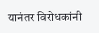यानंतर विरोधकांनी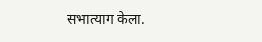सभात्याग केला.